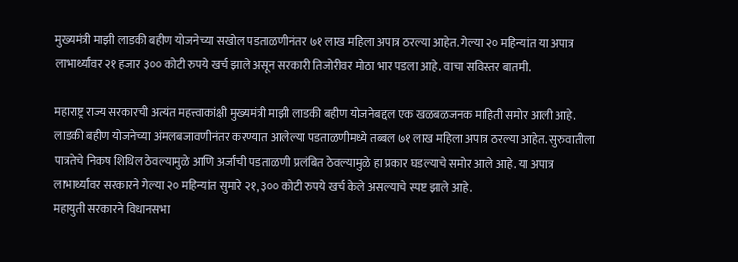मुख्यमंत्री माझी लाडकी बहीण योजनेच्या सखोल पडताळणीनंतर ७१ लाख महिला अपात्र ठरल्या आहेत. गेल्या २० महिन्यांत या अपात्र लाभार्थ्यांवर २१ हजार ३०० कोटी रुपये खर्च झाले असून सरकारी तिजोरीवर मोठा भार पडला आहे. वाचा सविस्तर बातमी.

महाराष्ट्र राज्य सरकारची अत्यंत महत्त्वाकांक्षी मुख्यमंत्री माझी लाडकी बहीण योजनेबद्दल एक खळबळजनक माहिती समोर आली आहे. लाडकी बहीण योजनेच्या अंमलबजावणीनंतर करण्यात आलेल्या पडताळणीमध्ये तब्बल ७१ लाख महिला अपात्र ठरल्या आहेत. सुरुवातीला पात्रतेचे निकष शिथिल ठेवल्यामुळे आणि अर्जांची पडताळणी प्रलंबित ठेवल्यामुळे हा प्रकार घडल्याचे समोर आले आहे. या अपात्र लाभार्थ्यांवर सरकारने गेल्या २० महिन्यांत सुमारे २१,३०० कोटी रुपये खर्च केले असल्याचे स्पष्ट झाले आहे.
महायुती सरकारने विधानसभा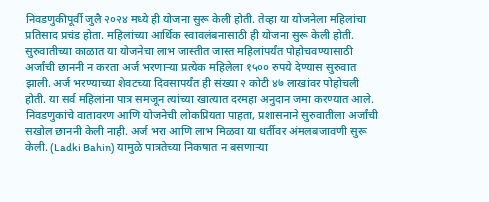निवडणुकीपूर्वी जुलै २०२४ मध्ये ही योजना सुरू केली होती. तेव्हा या योजनेला महिलांचा प्रतिसाद प्रचंड होता. महिलांच्या आर्थिक स्वावलंबनासाठी ही योजना सुरू केली होती. सुरुवातीच्या काळात या योजनेचा लाभ जास्तीत जास्त महिलांपर्यंत पोहोचवण्यासाठी अर्जांची छाननी न करता अर्ज भरणाऱ्या प्रत्येक महिलेला १५०० रुपये देण्यास सुरुवात झाली. अर्ज भरण्याच्या शेवटच्या दिवसापर्यंत ही संख्या २ कोटी ४७ लाखांवर पोहोचली होती. या सर्व महिलांना पात्र समजून त्यांच्या खात्यात दरमहा अनुदान जमा करण्यात आले.
निवडणुकांचे वातावरण आणि योजनेची लोकप्रियता पाहता, प्रशासनाने सुरुवातीला अर्जांची सखोल छाननी केली नाही. अर्ज भरा आणि लाभ मिळवा या धर्तीवर अंमलबजावणी सुरू केली. (Ladki Bahin) यामुळे पात्रतेच्या निकषात न बसणाऱ्या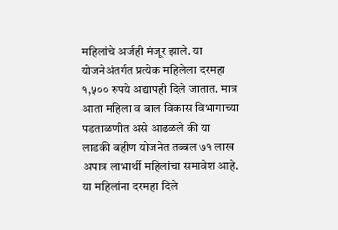महिलांचे अर्जही मंजूर झाले. या योजनेअंतर्गत प्रत्येक महिलेला दरमहा १,५०० रुपये अद्यापही दिले जातात. मात्र आता महिला व बाल विकास विभागाच्या पडताळणीत असे आढळले की या लाडकी बहीण योजनेत तब्बल ७१ लाख अपात्र लाभार्थी महिलांचा समावेश आहे. या महिलांना दरमहा दिले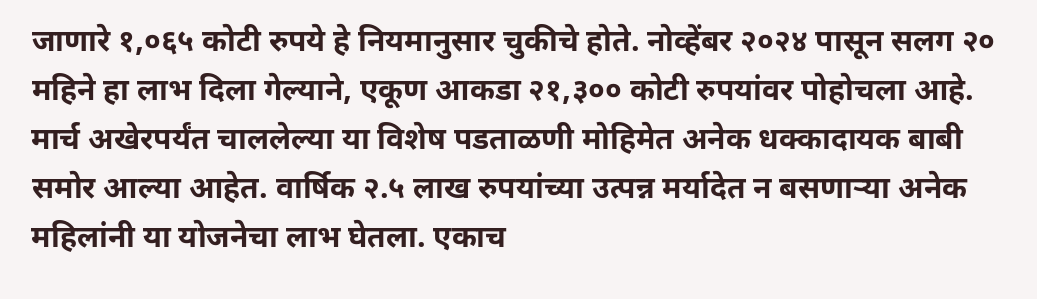जाणारे १,०६५ कोटी रुपये हे नियमानुसार चुकीचे होते. नोव्हेंबर २०२४ पासून सलग २० महिने हा लाभ दिला गेल्याने, एकूण आकडा २१,३०० कोटी रुपयांवर पोहोचला आहे.
मार्च अखेरपर्यंत चाललेल्या या विशेष पडताळणी मोहिमेत अनेक धक्कादायक बाबी समोर आल्या आहेत. वार्षिक २.५ लाख रुपयांच्या उत्पन्न मर्यादेत न बसणाऱ्या अनेक महिलांनी या योजनेचा लाभ घेतला. एकाच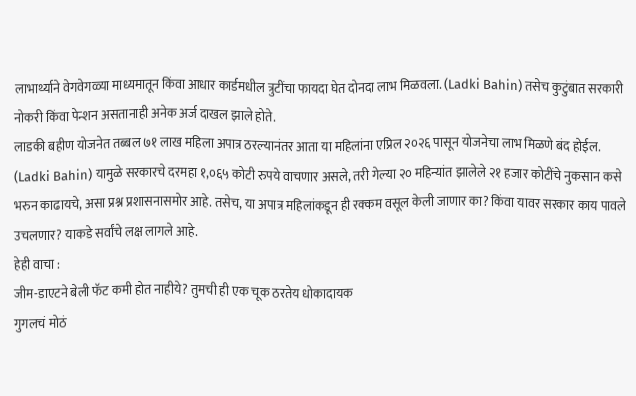लाभार्थ्याने वेगवेगळ्या माध्यमातून किंवा आधार कार्डमधील त्रुटींचा फायदा घेत दोनदा लाभ मिळवला. (Ladki Bahin) तसेच कुटुंबात सरकारी नोकरी किंवा पेन्शन असतानाही अनेक अर्ज दाखल झाले होते.
लाडकी बहीण योजनेत तब्बल ७१ लाख महिला अपात्र ठरल्यानंतर आता या महिलांना एप्रिल २०२६ पासून योजनेचा लाभ मिळणे बंद होईल. (Ladki Bahin) यामुळे सरकारचे दरमहा १,०६५ कोटी रुपये वाचणार असले, तरी गेल्या २० महिन्यांत झालेले २१ हजार कोटींचे नुकसान कसे भरुन काढायचे, असा प्रश्न प्रशासनासमोर आहे. तसेच, या अपात्र महिलांकडून ही रक्कम वसूल केली जाणार का? किंवा यावर सरकार काय पावले उचलणार? याकडे सर्वांचे लक्ष लागले आहे.
हेही वाचा :
जीम-डाएटने बेली फॅट कमी होत नाहीये? तुमची ही एक चूक ठरतेय धोकादायक
गुगलचं मोठं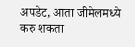अपडेट, आता जीमेलमध्ये करु शकता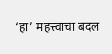‘हा’ महत्त्वाचा बदल